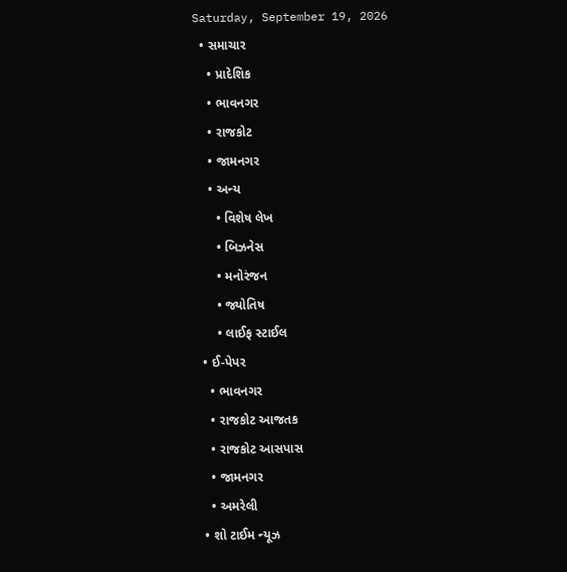Saturday, September 19, 2026
  • સમાચાર
    • પ્રાદેશિક
    • ભાવનગર
    • રાજકોટ
    • જામનગર
    • અન્ય
      • વિશેષ લેખ
      • બિઝનેસ
      • મનોરંજન
      • જ્યોતિષ
      • લાઈફ સ્ટાઈલ
  • ઈ-પેપર
    • ભાવનગર
    • રાજકોટ આજતક
    • રાજકોટ આસપાસ
    • જામનગર
    • અમરેલી
  • શો ટાઈમ ન્યૂઝ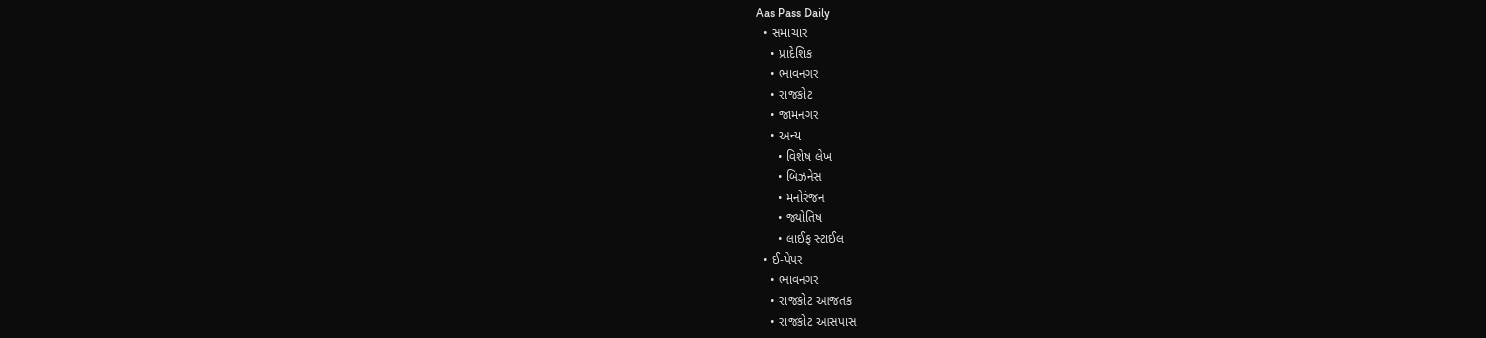Aas Pass Daily
  • સમાચાર
    • પ્રાદેશિક
    • ભાવનગર
    • રાજકોટ
    • જામનગર
    • અન્ય
      • વિશેષ લેખ
      • બિઝનેસ
      • મનોરંજન
      • જ્યોતિષ
      • લાઈફ સ્ટાઈલ
  • ઈ-પેપર
    • ભાવનગર
    • રાજકોટ આજતક
    • રાજકોટ આસપાસ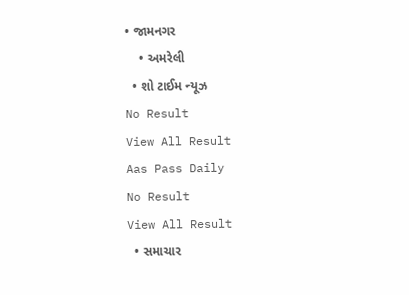• જામનગર
    • અમરેલી
  • શો ટાઈમ ન્યૂઝ
No Result
View All Result
Aas Pass Daily
No Result
View All Result
  • સમાચાર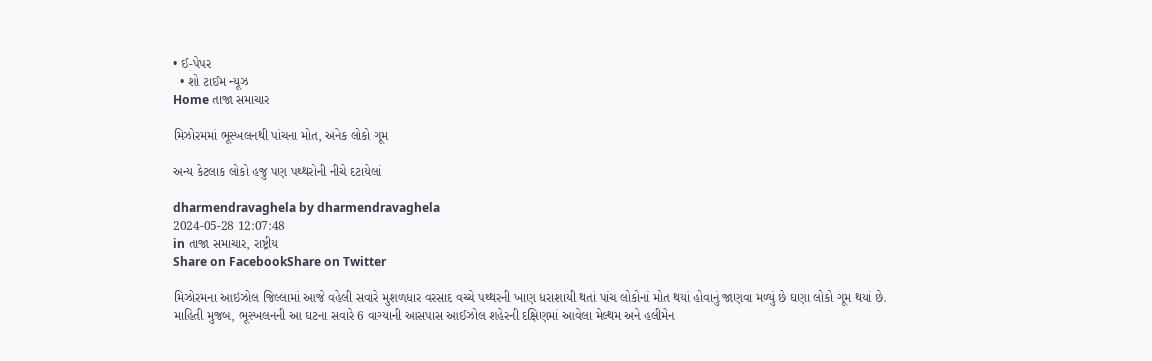• ઈ-પેપર
  • શો ટાઈમ ન્યૂઝ
Home તાજા સમાચાર

મિઝોરમમાં ભૂસ્ખલનથી પાંચના મોત, અનેક લોકો ગૂમ

અન્ય કેટલાક લોકો હજુ પણ પથ્થરોની નીચે દટાયેલાં

dharmendravaghela by dharmendravaghela
2024-05-28 12:07:48
in તાજા સમાચાર, રાષ્ટ્રીય
Share on FacebookShare on Twitter

મિઝોરમના આઇઝોલ જિલ્લામાં આજે વહેલી સવારે મુશળધાર વરસાદ વચ્ચે પથ્થરની ખાણ ધરાશાયી થતાં પાંચ લોકોનાં મોત થયાં હોવાનું જાણવા મળ્યું છે ઘણા લોકો ગૂમ થયાં છે.
માહિતી મુજબ, ભૂસ્ખલનની આ ઘટના સવારે 6 વાગ્યાની આસપાસ આઈઝોલ શહેરની દક્ષિણમાં આવેલા મેલ્થમ અને હલીમેન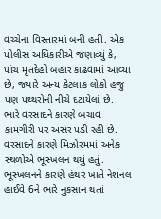વચ્ચેના વિસ્તારમાં બની હતી. એક પોલીસ અધિકારીએ જણાવ્યું કે, પાંચ મૃતદેહો બહાર કાઢવામાં આવ્યા છે, જ્યારે અન્ય કેટલાક લોકો હજુ પણ પથ્થરોની નીચે દટાયેલાં છે. ભારે વરસાદને કારણે બચાવ કામગીરી પર અસર પડી રહી છે. વરસાદને કારણે મિઝોરમમાં અનેક સ્થળોએ ભૂસ્ખલન થયું હતું. ભૂસ્ખલનને કારણે હંથર ખાતે નેશનલ હાઈવે 6ને ભારે નુકસાન થતાં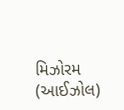મિઝોરમ (આઈઝોલ)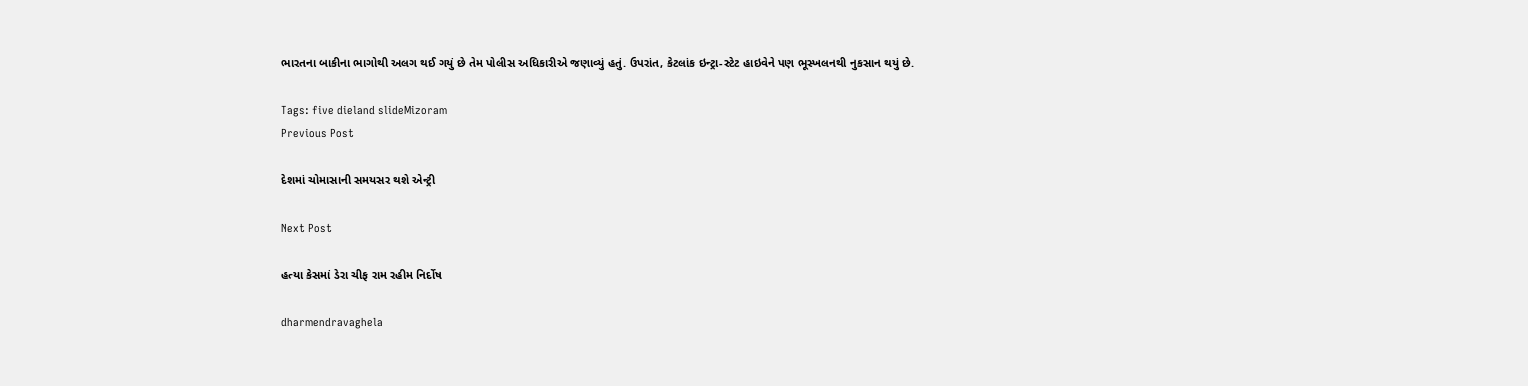ભારતના બાકીના ભાગોથી અલગ થઈ ગયું છે તેમ પોલીસ અધિકારીએ જણાવ્યું હતું. ઉપરાંત, કેટલાંક ઇન્ટ્રા-સ્ટેટ હાઇવેને પણ ભૂસ્ખલનથી નુકસાન થયું છે.

Tags: five dieland slideMizoram
Previous Post

દેશમાં ચોમાસાની સમયસર થશે એન્ટ્રી

Next Post

હત્યા કેસમાં ડેરા ચીફ રામ રહીમ નિર્દોષ

dharmendravaghela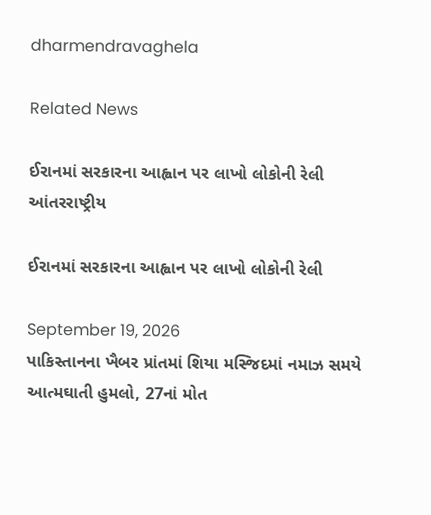dharmendravaghela

Related News

ઈરાનમાં સરકારના આહ્વાન પર લાખો લોકોની રેલી
આંતરરાષ્ટ્રીય

ઈરાનમાં સરકારના આહ્વાન પર લાખો લોકોની રેલી

September 19, 2026
પાકિસ્તાનના ખૈબર પ્રાંતમાં શિયા મસ્જિદમાં નમાઝ સમયે આત્મઘાતી હુમલો, 27નાં મોત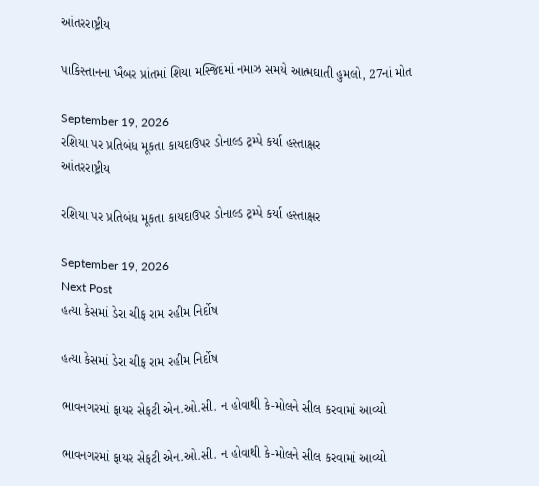આંતરરાષ્ટ્રીય

પાકિસ્તાનના ખૈબર પ્રાંતમાં શિયા મસ્જિદમાં નમાઝ સમયે આત્મઘાતી હુમલો, 27નાં મોત

September 19, 2026
રશિયા પર પ્રતિબંધ મૂકતા કાયદાઉપર ડોનાલ્ડ ટ્રમ્પે કર્યા હસ્તાક્ષર
આંતરરાષ્ટ્રીય

રશિયા પર પ્રતિબંધ મૂકતા કાયદાઉપર ડોનાલ્ડ ટ્રમ્પે કર્યા હસ્તાક્ષર

September 19, 2026
Next Post
હત્યા કેસમાં ડેરા ચીફ રામ રહીમ નિર્દોષ

હત્યા કેસમાં ડેરા ચીફ રામ રહીમ નિર્દોષ

ભાવનગરમાં ફાયર સેફટી એન.ઓ.સી. ન હોવાથી કે-મોલને સીલ કરવામાં આવ્યો

ભાવનગરમાં ફાયર સેફટી એન.ઓ.સી. ન હોવાથી કે-મોલને સીલ કરવામાં આવ્યો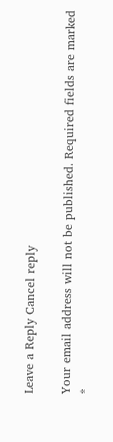Leave a Reply Cancel reply

Your email address will not be published. Required fields are marked *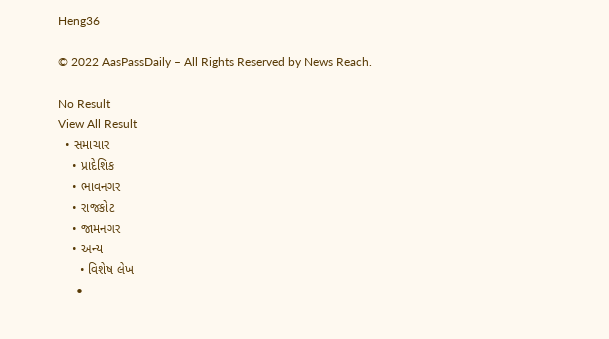Heng36

© 2022 AasPassDaily – All Rights Reserved by News Reach.

No Result
View All Result
  • સમાચાર
    • પ્રાદેશિક
    • ભાવનગર
    • રાજકોટ
    • જામનગર
    • અન્ય
      • વિશેષ લેખ
      •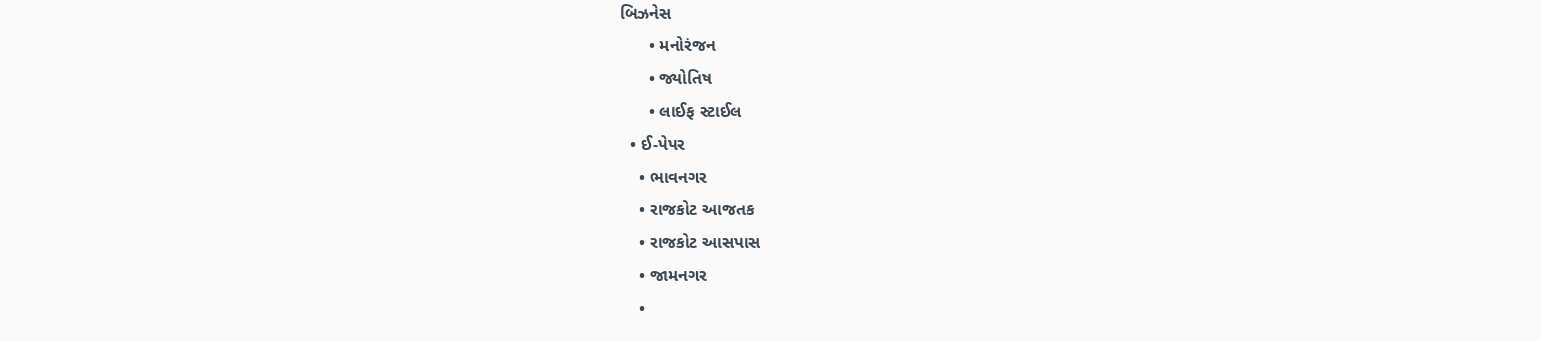બિઝનેસ
      • મનોરંજન
      • જ્યોતિષ
      • લાઈફ સ્ટાઈલ
  • ઈ-પેપર
    • ભાવનગર
    • રાજકોટ આજતક
    • રાજકોટ આસપાસ
    • જામનગર
    •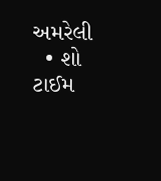અમરેલી
  • શો ટાઈમ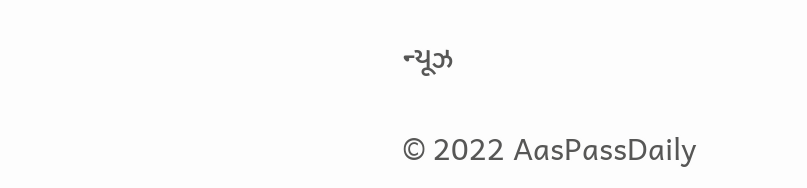ન્યૂઝ

© 2022 AasPassDaily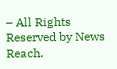– All Rights Reserved by News Reach.